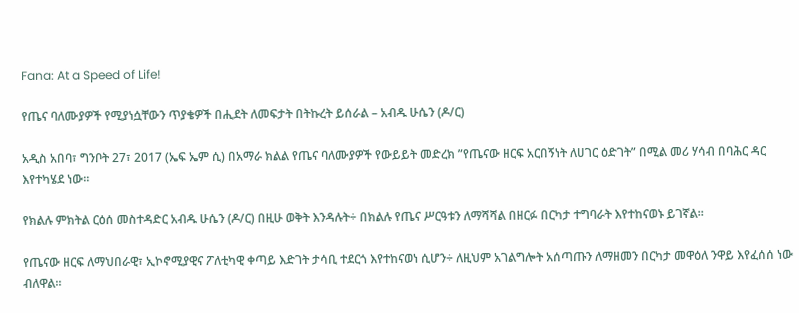Fana: At a Speed of Life!

የጤና ባለሙያዎች የሚያነሷቸውን ጥያቄዎች በሒደት ለመፍታት በትኩረት ይሰራል – አብዱ ሁሴን (ዶ/ር)

አዲስ አበባ፣ ግንቦት 27፣ 2017 (ኤፍ ኤም ሲ) በአማራ ክልል የጤና ባለሙያዎች የውይይት መድረክ ”የጤናው ዘርፍ አርበኝነት ለሀገር ዕድገት” በሚል መሪ ሃሳብ በባሕር ዳር እየተካሄደ ነው፡፡

የክልሉ ምክትል ርዕሰ መስተዳድር አብዱ ሁሴን (ዶ/ር) በዚሁ ወቅት እንዳሉት÷ በክልሉ የጤና ሥርዓቱን ለማሻሻል በዘርፉ በርካታ ተግባራት እየተከናወኑ ይገኛል።

የጤናው ዘርፍ ለማህበራዊ፣ ኢኮኖሚያዊና ፖለቲካዊ ቀጣይ እድገት ታሳቢ ተደርጎ እየተከናወነ ሲሆን÷ ለዚህም አገልግሎት አሰጣጡን ለማዘመን በርካታ መዋዕለ ንዋይ እየፈሰሰ ነው ብለዋል።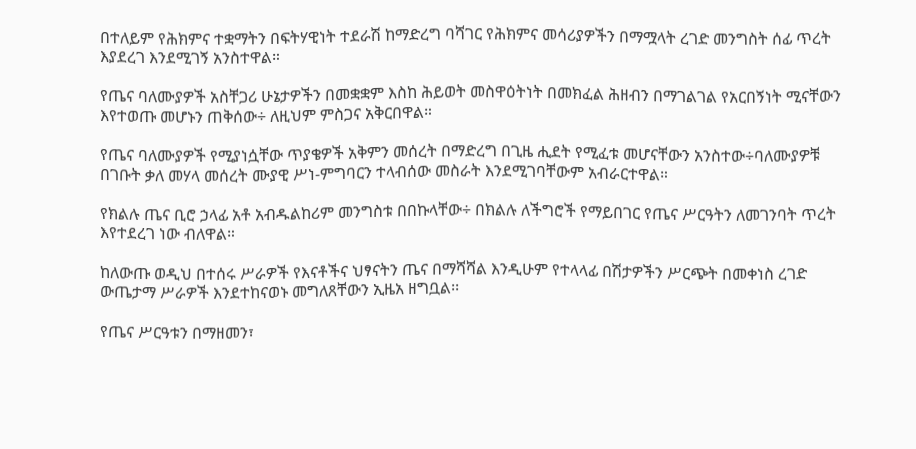በተለይም የሕክምና ተቋማትን በፍትሃዊነት ተደራሽ ከማድረግ ባሻገር የሕክምና መሳሪያዎችን በማሟላት ረገድ መንግስት ሰፊ ጥረት እያደረገ እንደሚገኝ አንስተዋል።

የጤና ባለሙያዎች አስቸጋሪ ሁኔታዎችን በመቋቋም እስከ ሕይወት መስዋዕትነት በመክፈል ሕዘብን በማገልገል የአርበኝነት ሚናቸውን እየተወጡ መሆኑን ጠቅሰው÷ ለዚህም ምስጋና አቅርበዋል።

የጤና ባለሙያዎች የሚያነሷቸው ጥያቄዎች አቅምን መሰረት በማድረግ በጊዜ ሒደት የሚፈቱ መሆናቸውን አንስተው÷ባለሙያዎቹ በገቡት ቃለ መሃላ መሰረት ሙያዊ ሥነ-ምግባርን ተላብሰው መስራት እንደሚገባቸውም አብራርተዋል።

የክልሉ ጤና ቢሮ ኃላፊ አቶ አብዱልከሪም መንግስቱ በበኩላቸው÷ በክልሉ ለችግሮች የማይበገር የጤና ሥርዓትን ለመገንባት ጥረት እየተደረገ ነው ብለዋል።

ከለውጡ ወዲህ በተሰሩ ሥራዎች የእናቶችና ህፃናትን ጤና በማሻሻል እንዲሁም የተላላፊ በሽታዎችን ሥርጭት በመቀነስ ረገድ ውጤታማ ሥራዎች እንደተከናወኑ መግለጸቸውን ኢዜአ ዘግቧል፡፡

የጤና ሥርዓቱን በማዘመን፣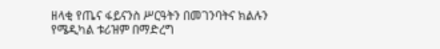ዘላቂ የጤና ፋይናንስ ሥርዓትን በመገንባትና ክልሉን የሜዲካል ቱሪዝም በማድረግ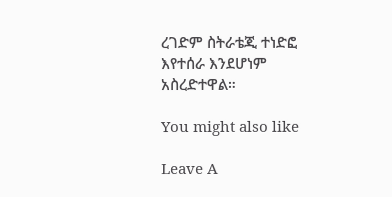ረገድም ስትራቴጂ ተነድፎ እየተሰራ እንደሆነም አስረድተዋል።

You might also like

Leave A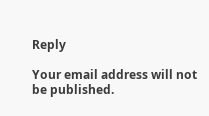Reply

Your email address will not be published.